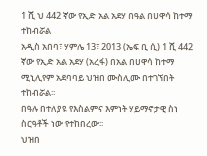1 ሺ ህ 442 ኛው የኢድ አል አደሃ በዓል በሀዋሳ ከተማ ተከብሯል
አዲስ አበባ፣ ሃምሌ 13፣ 2013 (ኤፍ ቢ ሲ) 1 ሺ 442 ኛው የኢድ አል አደሃ (አረፋ) በአል በሀዋሳ ከተማ ሚኒሊየም አደባባይ ህዝበ ሙስሊሙ በተገኘበት ተከብሯል፡፡
በዓሉ በተለያዩ የእስልምና እምነት ሃይማኖታዊ ስነ ስርዓቶች ነው የተከበረው፡፡
ህዝበ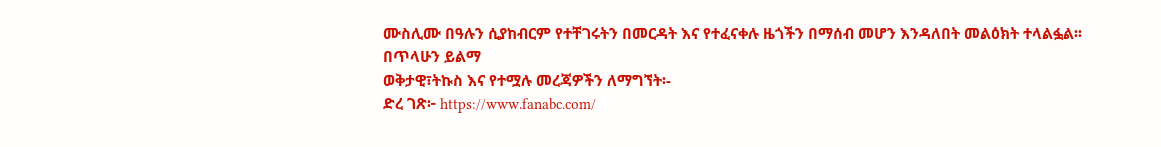ሙስሊሙ በዓሉን ሲያከብርም የተቸገሩትን በመርዳት እና የተፈናቀሉ ዜጎችን በማሰብ መሆን እንዳለበት መልዕክት ተላልፏል፡፡
በጥላሁን ይልማ
ወቅታዊ፣ትኩስ እና የተሟሉ መረጃዎችን ለማግኘት፡-
ድረ ገጽ፦ https://www.fanabc.com/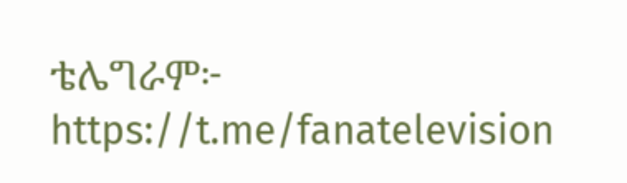ቴሌግራም፦ https://t.me/fanatelevision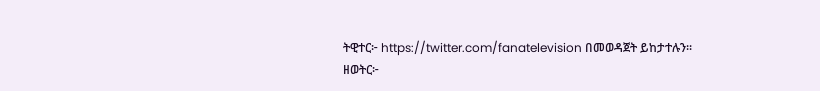ትዊተር፦ https://twitter.com/fanatelevision በመወዳጀት ይከታተሉን፡፡
ዘወትር፦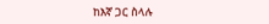ከእኛ ጋር ስላሉ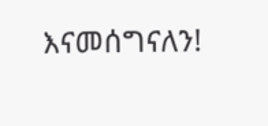እናመሰግናለን!